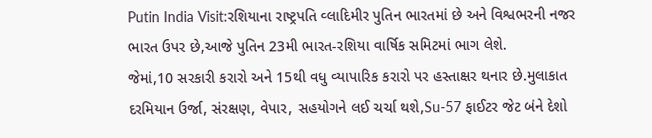Putin India Visit:રશિયાના રાષ્ટ્રપતિ વ્લાદિમીર પુતિન ભારતમાં છે અને વિશ્વભરની નજર ભારત ઉપર છે,આજે પુતિન 23મી ભારત-રશિયા વાર્ષિક સમિટમાં ભાગ લેશે.
જેમાં,10 સરકારી કરારો અને 15થી વધુ વ્યાપારિક કરારો પર હસ્તાક્ષર થનાર છે.મુલાકાત દરમિયાન ઉર્જા, સંરક્ષણ, વેપાર, સહયોગને લઈ ચર્ચા થશે,Su-57 ફાઈટર જેટ બંને દેશો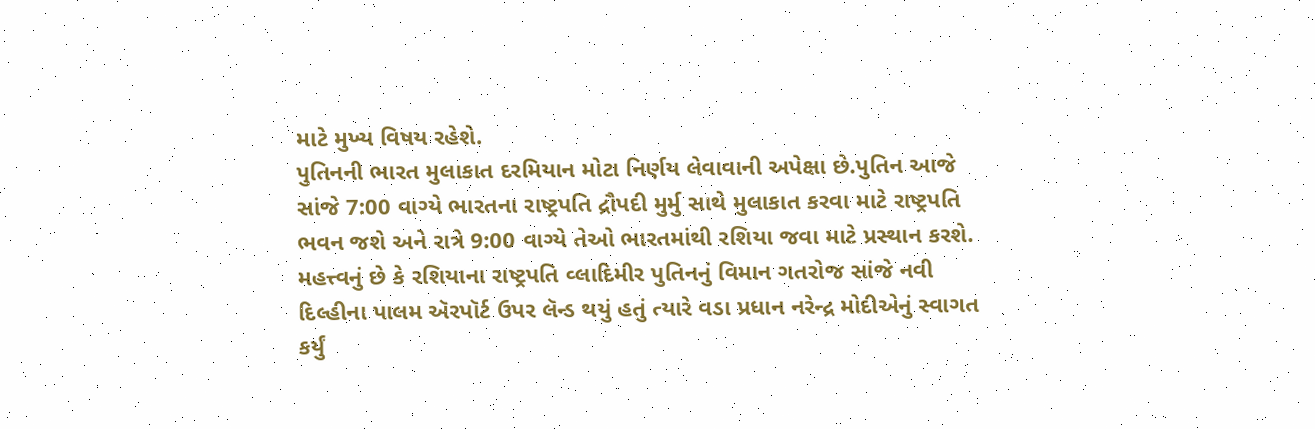માટે મુખ્ય વિષય રહેશે.
પુતિનની ભારત મુલાકાત દરમિયાન મોટા નિર્ણય લેવાવાની અપેક્ષા છે.પુતિન આજે સાંજે 7:00 વાગ્યે ભારતના રાષ્ટ્રપતિ દ્રૌપદી મુર્મુ સાથે મુલાકાત કરવા માટે રાષ્ટ્રપતિ ભવન જશે અને રાત્રે 9:00 વાગ્યે તેઓ ભારતમાંથી રશિયા જવા માટે પ્રસ્થાન કરશે.
મહત્ત્વનું છે કે રશિયાના રાષ્ટ્રપતિ વ્લાદિમીર પુતિનનું વિમાન ગતરોજ સાંજે નવી દિલ્હીના પાલમ ઍરપૉર્ટ ઉપર લૅન્ડ થયું હતું ત્યારે વડા પ્રધાન નરેન્દ્ર મોદીએનું સ્વાગત કર્યું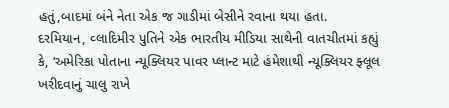હતું,બાદમાં બંને નેતા એક જ ગાડીમાં બેસીને રવાના થયા હતા.
દરમિયાન, વ્લાદિમીર પુતિને એક ભારતીય મીડિયા સાથેની વાતચીતમાં કહ્યું કે, ‘અમેરિકા પોતાના ન્યૂક્લિયર પાવર પ્લાન્ટ માટે હંમેશાથી ન્યૂક્લિયર ફ્લૂલ ખરીદવાનું ચાલુ રાખે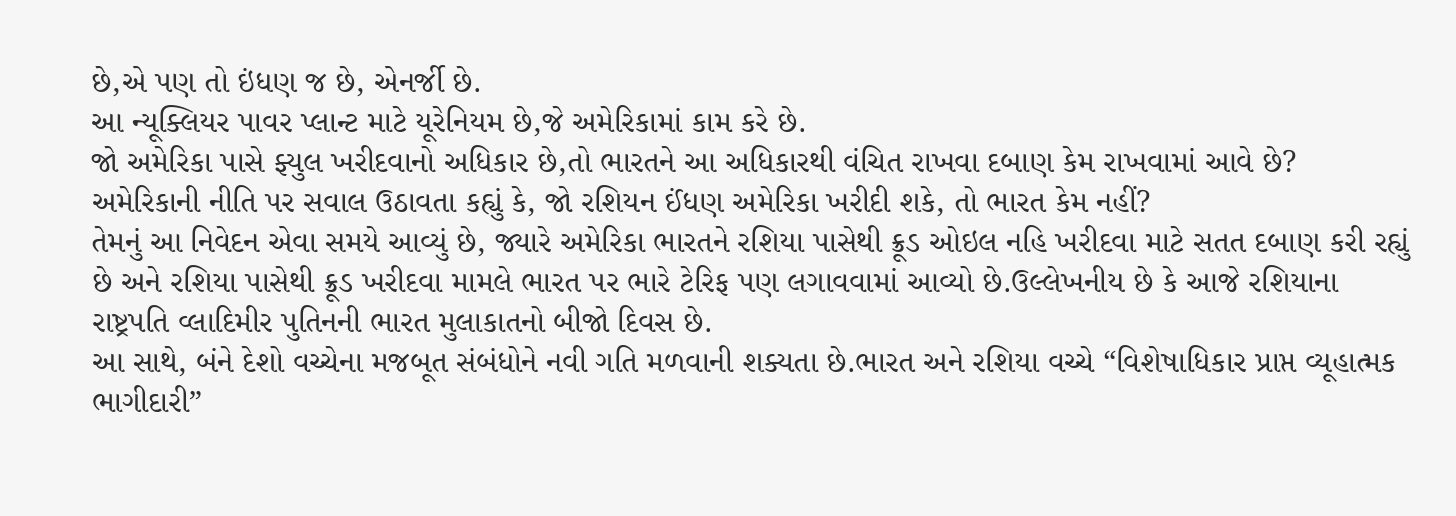છે,એ પણ તો ઇંધણ જ છે, એનર્જી છે.
આ ન્યૂક્લિયર પાવર પ્લાન્ટ માટે યૂરેનિયમ છે,જે અમેરિકામાં કામ કરે છે.
જો અમેરિકા પાસે ફ્યુલ ખરીદવાનો અધિકાર છે,તો ભારતને આ અધિકારથી વંચિત રાખવા દબાણ કેમ રાખવામાં આવે છે?
અમેરિકાની નીતિ પર સવાલ ઉઠાવતા કહ્યું કે, જો રશિયન ઈંધણ અમેરિકા ખરીદી શકે, તો ભારત કેમ નહીં?
તેમનું આ નિવેદન એવા સમયે આવ્યું છે, જ્યારે અમેરિકા ભારતને રશિયા પાસેથી ક્રૂડ ઓઇલ નહિ ખરીદવા માટે સતત દબાણ કરી રહ્યું છે અને રશિયા પાસેથી ક્રૂડ ખરીદવા મામલે ભારત પર ભારે ટેરિફ પણ લગાવવામાં આવ્યો છે.ઉલ્લેખનીય છે કે આજે રશિયાના રાષ્ટ્રપતિ વ્લાદિમીર પુતિનની ભારત મુલાકાતનો બીજો દિવસ છે.
આ સાથે, બંને દેશો વચ્ચેના મજબૂત સંબંધોને નવી ગતિ મળવાની શક્યતા છે.ભારત અને રશિયા વચ્ચે “વિશેષાધિકાર પ્રાપ્ત વ્યૂહાત્મક ભાગીદારી”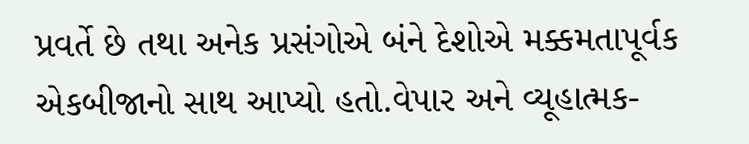પ્રવર્તે છે તથા અનેક પ્રસંગોએ બંને દેશોએ મક્કમતાપૂર્વક એકબીજાનો સાથ આપ્યો હતો.વેપાર અને વ્યૂહાત્મક-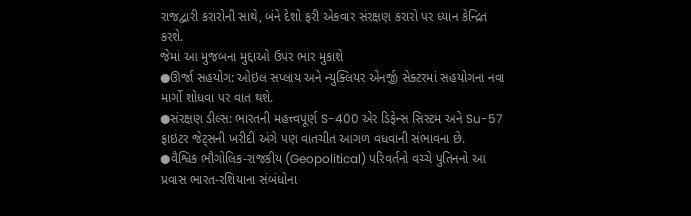રાજદ્વારી કરારોની સાથે, બંને દેશો ફરી એકવાર સંરક્ષણ કરારો પર ધ્યાન કેન્દ્રિત કરશે.
જેમાં આ મુજબના મુદ્દાઓ ઉપર ભાર મુકાશે
●ઊર્જા સહયોગ: ઓઇલ સપ્લાય અને ન્યુક્લિયર એનર્જી સેક્ટરમાં સહયોગના નવા માર્ગો શોધવા પર વાત થશે.
●સંરક્ષણ ડીલ્સ: ભારતની મહત્ત્વપૂર્ણ S-400 એર ડિફેન્સ સિસ્ટમ અને Su-57 ફાઇટર જેટ્સની ખરીદી અંગે પણ વાતચીત આગળ વધવાની સંભાવના છે.
●વૈશ્વિક ભૌગોલિક-રાજકીય (Geopolitical) પરિવર્તનો વચ્ચે પુતિનનો આ પ્રવાસ ભારત-રશિયાના સંબંધોના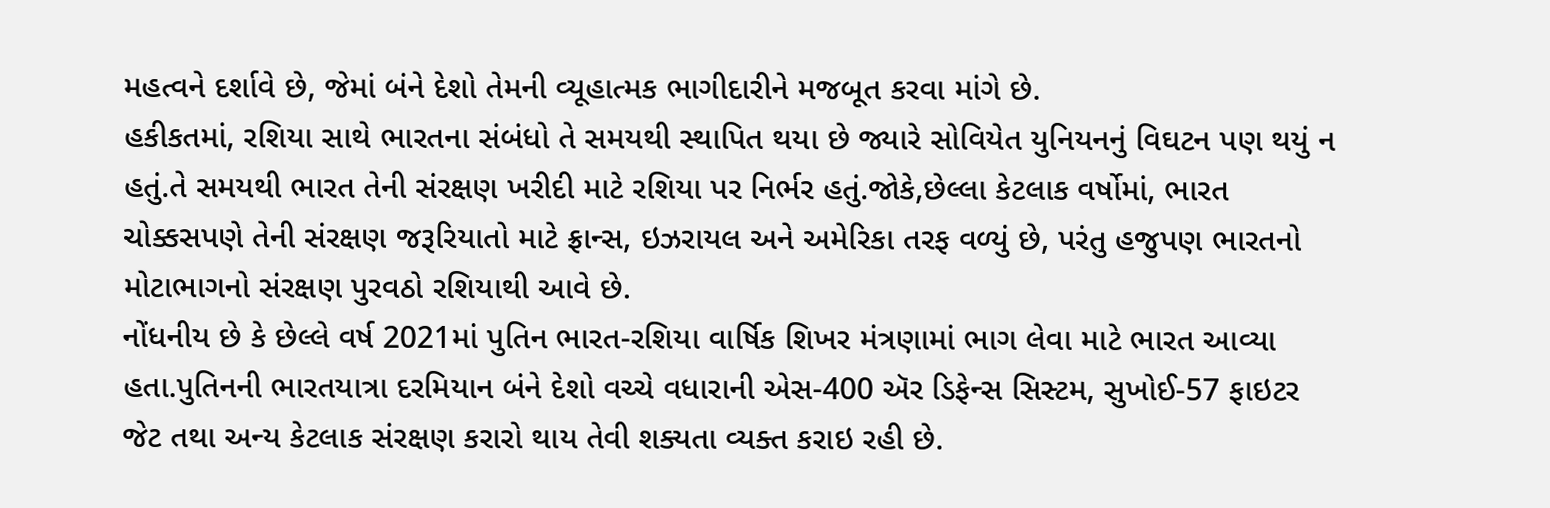મહત્વને દર્શાવે છે, જેમાં બંને દેશો તેમની વ્યૂહાત્મક ભાગીદારીને મજબૂત કરવા માંગે છે.
હકીકતમાં, રશિયા સાથે ભારતના સંબંધો તે સમયથી સ્થાપિત થયા છે જ્યારે સોવિયેત યુનિયનનું વિઘટન પણ થયું ન હતું.તે સમયથી ભારત તેની સંરક્ષણ ખરીદી માટે રશિયા પર નિર્ભર હતું.જોકે,છેલ્લા કેટલાક વર્ષોમાં, ભારત ચોક્કસપણે તેની સંરક્ષણ જરૂરિયાતો માટે ફ્રાન્સ, ઇઝરાયલ અને અમેરિકા તરફ વળ્યું છે, પરંતુ હજુપણ ભારતનો મોટાભાગનો સંરક્ષણ પુરવઠો રશિયાથી આવે છે.
નોંધનીય છે કે છેલ્લે વર્ષ 2021માં પુતિન ભારત-રશિયા વાર્ષિક શિખર મંત્રણામાં ભાગ લેવા માટે ભારત આવ્યા હતા.પુતિનની ભારતયાત્રા દરમિયાન બંને દેશો વચ્ચે વધારાની એસ-400 ઍર ડિફેન્સ સિસ્ટમ, સુખોઈ-57 ફાઇટર જેટ તથા અન્ય કેટલાક સંરક્ષણ કરારો થાય તેવી શક્યતા વ્યક્ત કરાઇ રહી છે.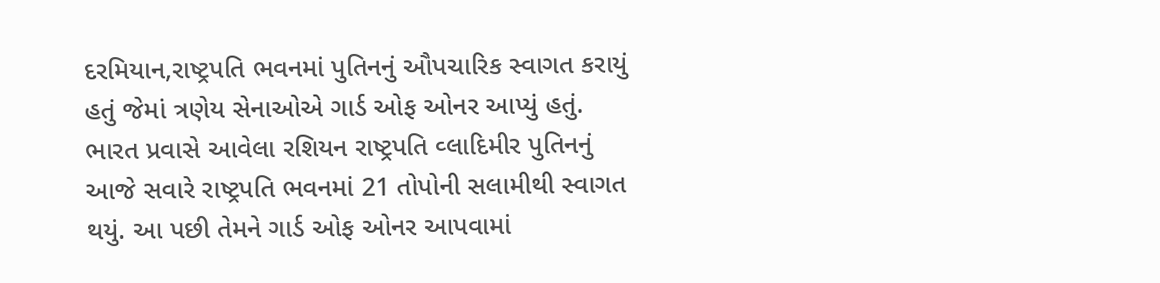દરમિયાન,રાષ્ટ્રપતિ ભવનમાં પુતિનનું ઔપચારિક સ્વાગત કરાયું હતું જેમાં ત્રણેય સેનાઓએ ગાર્ડ ઓફ ઓનર આપ્યું હતું.
ભારત પ્રવાસે આવેલા રશિયન રાષ્ટ્રપતિ વ્લાદિમીર પુતિનનું આજે સવારે રાષ્ટ્રપતિ ભવનમાં 21 તોપોની સલામીથી સ્વાગત થયું. આ પછી તેમને ગાર્ડ ઓફ ઓનર આપવામાં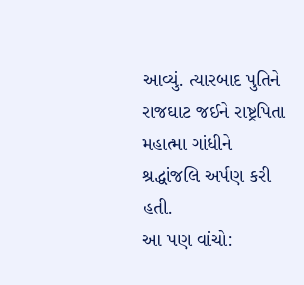આવ્યું. ત્યારબાદ પુતિને રાજઘાટ જઈને રાષ્ટ્રપિતા મહાત્મા ગાંધીને શ્રદ્ધાંજલિ અર્પણ કરી હતી.
આ પણ વાંચો: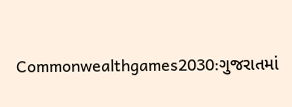Commonwealthgames2030:ગુજરાતમાં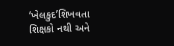‘ખેલકુદ’શિખવતા શિક્ષકો નથી અને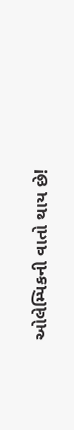ઓલેમ્પિકની વાતો થાય છે!